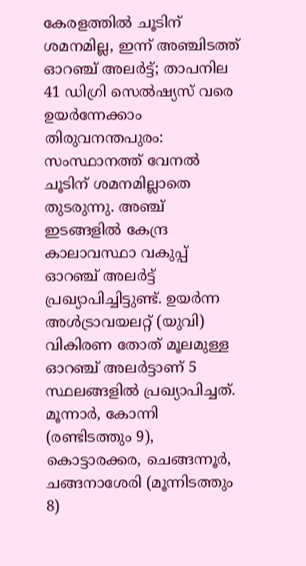കേരളത്തിൽ ചൂടിന് ശമനമില്ല, ഇന്ന് അഞ്ചിടത്ത് ഓറഞ്ച് അലർട്ട്; താപനില 41 ഡിഗ്രി സെൽഷ്യസ് വരെ ഉയർന്നേക്കാം
തിരുവനന്തപുരം: സംസ്ഥാനത്ത് വേനൽ ചൂടിന് ശമനമില്ലാതെ തുടരുന്നു. അഞ്ച് ഇടങ്ങളിൽ കേന്ദ്ര കാലാവസ്ഥാ വകുപ്പ് ഓറഞ്ച് അലർട്ട് പ്രഖ്യാപിച്ചിട്ടുണ്ട്. ഉയർന്ന അൾട്രാവയലറ്റ് (യുവി) വികിരണ തോത് മൂലമുള്ള ഓറഞ്ച് അലർട്ടാണ് 5 സ്ഥലങ്ങളിൽ പ്രഖ്യാപിച്ചത്. മൂന്നാർ, കോന്നി (രണ്ടിടത്തും 9), കൊട്ടാരക്കര, ചെങ്ങന്നൂർ, ചങ്ങനാശേരി (മൂന്നിടത്തും 8)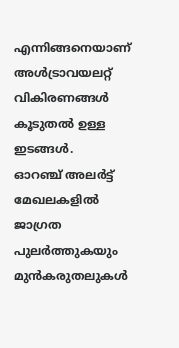എന്നിങ്ങനെയാണ് അൾട്രാവയലറ്റ് വികിരണങ്ങൾ കൂടുതൽ ഉള്ള ഇടങ്ങൾ.
ഓറഞ്ച് അലർട്ട് മേഖലകളിൽ ജാഗ്രത പുലർത്തുകയും മുൻകരുതലുകൾ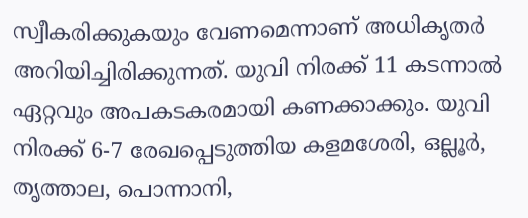സ്വീകരിക്കുകയും വേണമെന്നാണ് അധികൃതർ അറിയിച്ചിരിക്കുന്നത്. യുവി നിരക്ക് 11 കടന്നാൽ ഏറ്റവും അപകടകരമായി കണക്കാക്കും. യുവി നിരക്ക് 6-7 രേഖപ്പെടുത്തിയ കളമശേരി, ഒല്ലൂർ, തൃത്താല, പൊന്നാനി,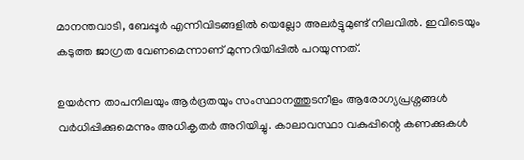മാനന്തവാടി, ബേപ്പൂർ എന്നിവിടങ്ങളിൽ യെല്ലോ അലർട്ടുമുണ്ട് നിലവിൽ. ഇവിടെയും കടുത്ത ജാഗ്രത വേണമെന്നാണ് മുന്നറിയിപ്പിൽ പറയുന്നത്.

ഉയർന്ന താപനിലയും ആർദ്രതയും സംസ്ഥാനത്തുടനീളം ആരോഗ്യപ്രശ്നങ്ങൾ വർധിപ്പിക്കുമെന്നും അധികൃതർ അറിയിച്ചു. കാലാവസ്ഥാ വകുപ്പിന്റെ കണക്കുകൾ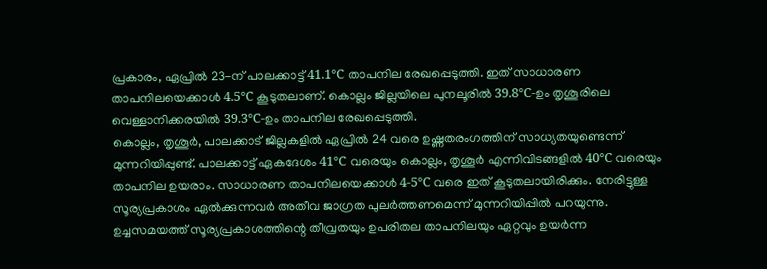പ്രകാരം, ഏപ്രിൽ 23-ന് പാലക്കാട്ട് 41.1°C താപനില രേഖപ്പെടുത്തി. ഇത് സാധാരണ താപനിലയെക്കാൾ 4.5°C കൂടുതലാണ്. കൊല്ലം ജില്ലയിലെ പുനലൂരിൽ 39.8°C-ഉം തൃശൂരിലെ വെള്ളാനിക്കരയിൽ 39.3°C-ഉം താപനില രേഖപ്പെടുത്തി.
കൊല്ലം, തൃശൂർ, പാലക്കാട് ജില്ലകളിൽ ഏപ്രിൽ 24 വരെ ഉഷ്ണതരംഗത്തിന് സാധ്യതയുണ്ടെന്ന് മുന്നറിയിപ്പുണ്ട്. പാലക്കാട്ട് ഏകദേശം 41°C വരെയും കൊല്ലം, തൃശൂർ എന്നിവിടങ്ങളിൽ 40°C വരെയും താപനില ഉയരാം. സാധാരണ താപനിലയെക്കാൾ 4-5°C വരെ ഇത് കൂടുതലായിരിക്കും. നേരിട്ടുള്ള സൂര്യപ്രകാശം ഏൽക്കുന്നവർ അതീവ ജാഗ്രത പുലർത്തണമെന്ന് മുന്നറിയിപ്പിൽ പറയുന്നു.
ഉച്ചസമയത്ത് സൂര്യപ്രകാശത്തിന്റെ തീവ്രതയും ഉപരിതല താപനിലയും ഏറ്റവും ഉയർന്ന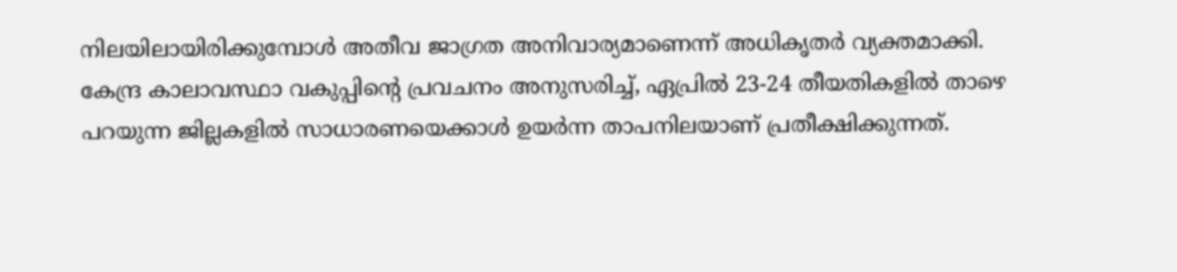നിലയിലായിരിക്കുമ്പോൾ അതീവ ജാഗ്രത അനിവാര്യമാണെന്ന് അധികൃതർ വ്യക്തമാക്കി.
കേന്ദ്ര കാലാവസ്ഥാ വകുപ്പിന്റെ പ്രവചനം അനുസരിച്ച്, ഏപ്രിൽ 23-24 തീയതികളിൽ താഴെ പറയുന്ന ജില്ലകളിൽ സാധാരണയെക്കാൾ ഉയർന്ന താപനിലയാണ് പ്രതീക്ഷിക്കുന്നത്.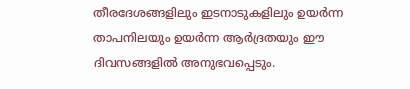തീരദേശങ്ങളിലും ഇടനാടുകളിലും ഉയർന്ന താപനിലയും ഉയർന്ന ആർദ്രതയും ഈ ദിവസങ്ങളിൽ അനുഭവപ്പെടും.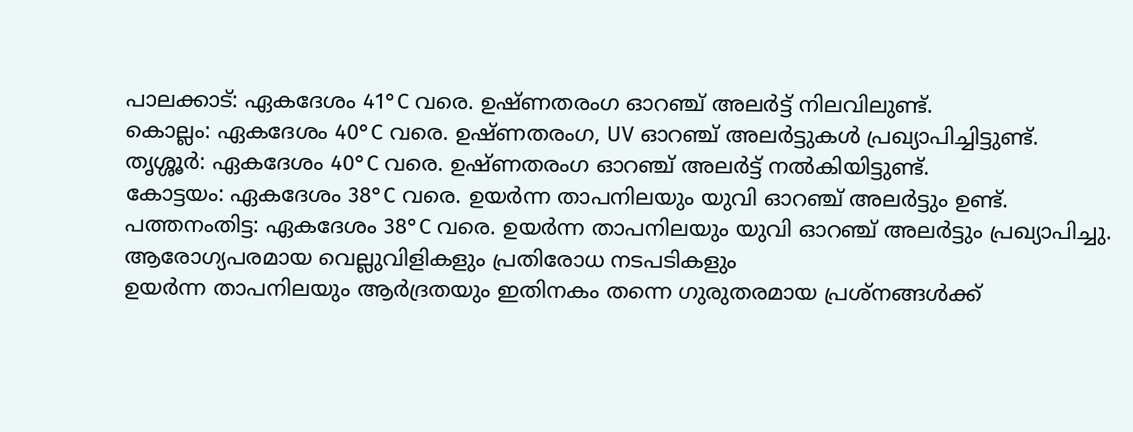പാലക്കാട്: ഏകദേശം 41°C വരെ. ഉഷ്ണതരംഗ ഓറഞ്ച് അലർട്ട് നിലവിലുണ്ട്.
കൊല്ലം: ഏകദേശം 40°C വരെ. ഉഷ്ണതരംഗ, UV ഓറഞ്ച് അലർട്ടുകൾ പ്രഖ്യാപിച്ചിട്ടുണ്ട്.
തൃശ്ശൂർ: ഏകദേശം 40°C വരെ. ഉഷ്ണതരംഗ ഓറഞ്ച് അലർട്ട് നൽകിയിട്ടുണ്ട്.
കോട്ടയം: ഏകദേശം 38°C വരെ. ഉയർന്ന താപനിലയും യുവി ഓറഞ്ച് അലർട്ടും ഉണ്ട്.
പത്തനംതിട്ട: ഏകദേശം 38°C വരെ. ഉയർന്ന താപനിലയും യുവി ഓറഞ്ച് അലർട്ടും പ്രഖ്യാപിച്ചു.
ആരോഗ്യപരമായ വെല്ലുവിളികളും പ്രതിരോധ നടപടികളും
ഉയർന്ന താപനിലയും ആർദ്രതയും ഇതിനകം തന്നെ ഗുരുതരമായ പ്രശ്നങ്ങൾക്ക്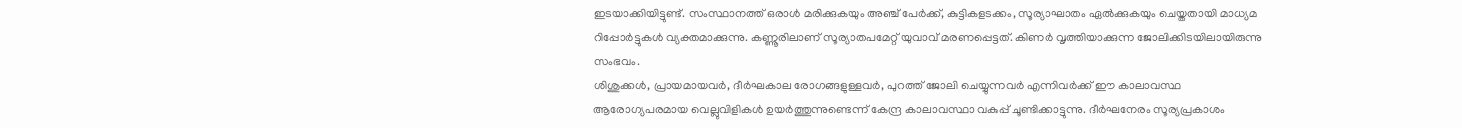ഇടയാക്കിയിട്ടുണ്ട്. സംസ്ഥാനത്ത് ഒരാൾ മരിക്കുകയും അഞ്ച് പേർക്ക്, കുട്ടികളടക്കം, സൂര്യാഘാതം ഏൽക്കുകയും ചെയ്തതായി മാധ്യമ റിപ്പോർട്ടുകൾ വ്യക്തമാക്കുന്നു. കണ്ണൂരിലാണ് സൂര്യാതപമേറ്റ് യുവാവ് മരണപ്പെട്ടത്. കിണർ വൃത്തിയാക്കുന്ന ജോലിക്കിടയിലായിരുന്നു സംഭവം.
ശിശുക്കൾ, പ്രായമായവർ, ദീർഘകാല രോഗങ്ങളുള്ളവർ, പുറത്ത് ജോലി ചെയ്യുന്നവർ എന്നിവർക്ക് ഈ കാലാവസ്ഥ ആരോഗ്യപരമായ വെല്ലുവിളികൾ ഉയർത്തുന്നുണ്ടെന്ന് കേന്ദ്ര കാലാവസ്ഥാ വകുപ്പ് ചൂണ്ടിക്കാട്ടുന്നു. ദീർഘനേരം സൂര്യപ്രകാശം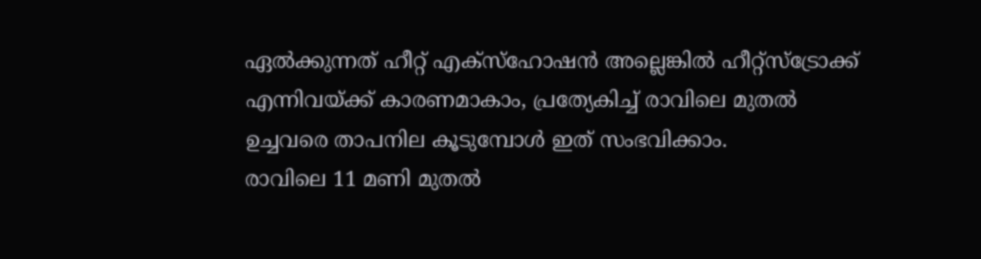ഏൽക്കുന്നത് ഹീറ്റ് എക്സ്ഹോഷൻ അല്ലെങ്കിൽ ഹീറ്റ്സ്ട്രോക്ക് എന്നിവയ്ക്ക് കാരണമാകാം, പ്രത്യേകിച്ച് രാവിലെ മുതൽ ഉച്ചവരെ താപനില കൂടുമ്പോൾ ഇത് സംഭവിക്കാം.
രാവിലെ 11 മണി മുതൽ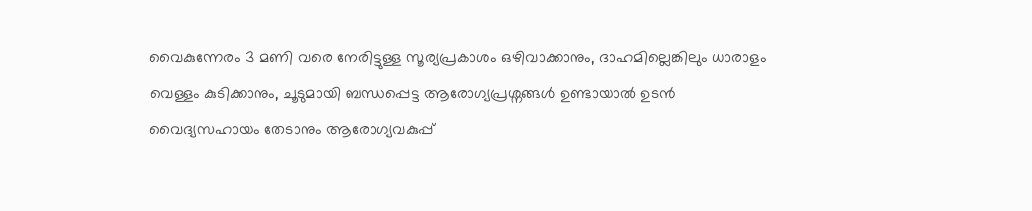വൈകുന്നേരം 3 മണി വരെ നേരിട്ടുള്ള സൂര്യപ്രകാശം ഒഴിവാക്കാനും, ദാഹമില്ലെങ്കിലും ധാരാളം വെള്ളം കുടിക്കാനും, ചൂടുമായി ബന്ധപ്പെട്ട ആരോഗ്യപ്രശ്നങ്ങൾ ഉണ്ടായാൽ ഉടൻ വൈദ്യസഹായം തേടാനും ആരോഗ്യവകുപ്പ്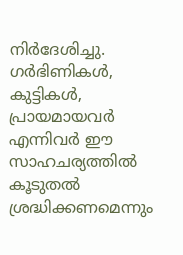നിർദേശിച്ചു. ഗർഭിണികൾ, കുട്ടികൾ, പ്രായമായവർ എന്നിവർ ഈ സാഹചര്യത്തിൽ കൂടുതൽ ശ്രദ്ധിക്കണമെന്നും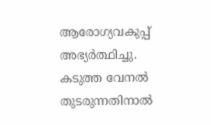ആരോഗ്യവകുപ്പ് അഭ്യർത്ഥിച്ചു.
കടുത്ത വേനൽ തുടരുന്നതിനാൽ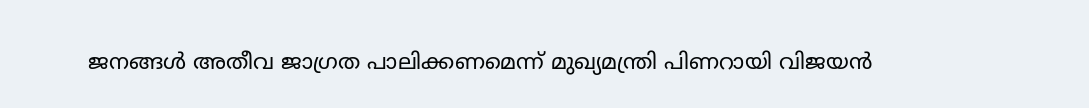ജനങ്ങൾ അതീവ ജാഗ്രത പാലിക്കണമെന്ന് മുഖ്യമന്ത്രി പിണറായി വിജയൻ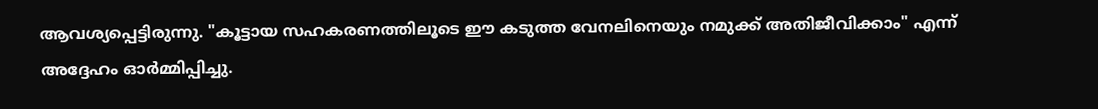ആവശ്യപ്പെട്ടിരുന്നു. "കൂട്ടായ സഹകരണത്തിലൂടെ ഈ കടുത്ത വേനലിനെയും നമുക്ക് അതിജീവിക്കാം" എന്ന് അദ്ദേഹം ഓർമ്മിപ്പിച്ചു.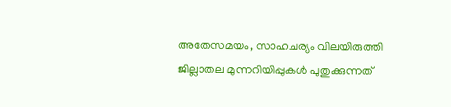അതേസമയം, സാഹചര്യം വിലയിരുത്തി ജില്ലാതല മുന്നറിയിപ്പുകൾ പുതുക്കുന്നത്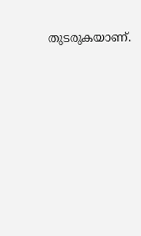തുടരുകയാണ്.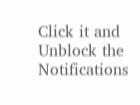Click it and Unblock the Notifications